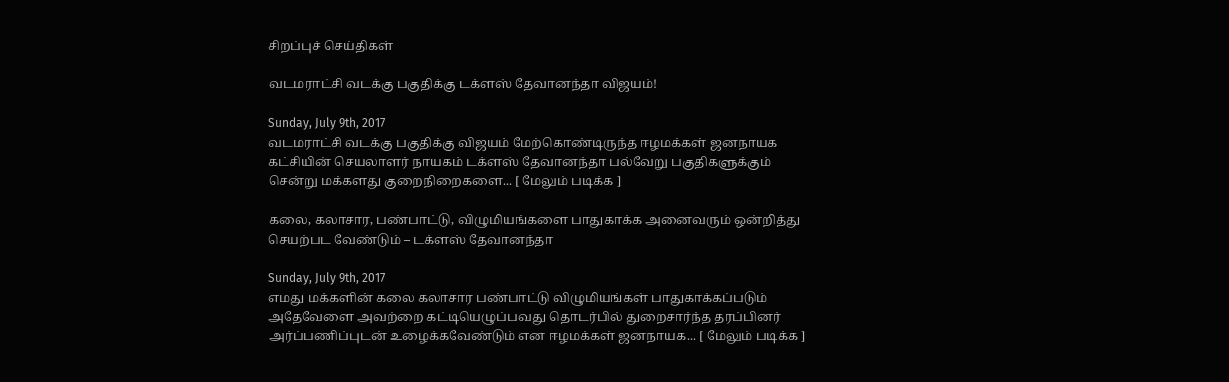சிறப்புச் செய்திகள்

வடமராட்சி வடக்கு பகுதிக்கு டக்ளஸ் தேவானந்தா விஜயம்!

Sunday, July 9th, 2017
வடமராட்சி வடக்கு பகுதிக்கு விஜயம் மேற்கொண்டிருந்த ஈழமக்கள் ஜனநாயக கட்சியின் செயலாளர் நாயகம் டக்ளஸ் தேவானந்தா பல்வேறு பகுதிகளுக்கும் சென்று மக்களது குறைநிறைகளை... [ மேலும் படிக்க ]

கலை, கலாசார, பண்பாட்டு, விழுமியங்களை பாதுகாக்க அனைவரும் ஒன்றித்து செயற்பட வேண்டும் – டக்ளஸ் தேவானந்தா

Sunday, July 9th, 2017
எமது மக்களின் கலை கலாசார பண்பாட்டு விழுமியங்கள் பாதுகாக்கப்படும் அதேவேளை அவற்றை கட்டியெழுப்பவது தொடர்பில் துறைசார்ந்த தரப்பினர் அர்ப்பணிப்புடன் உழைக்கவேண்டும் என ஈழமக்கள் ஜனநாயக... [ மேலும் படிக்க ]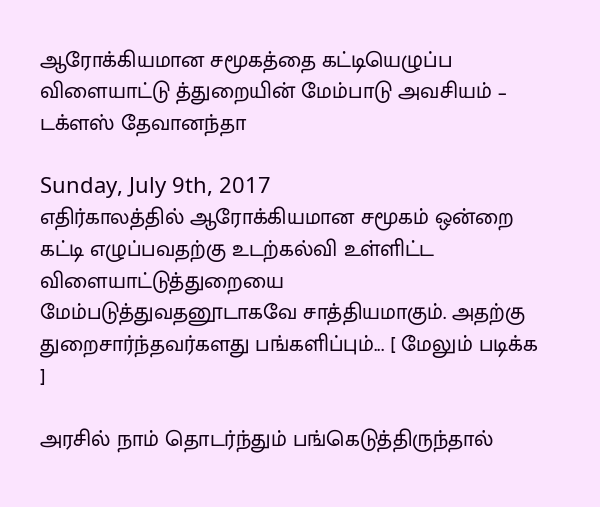ஆரோக்கியமான சமூகத்தை கட்டியெழுப்ப விளையாட்டு த்துறையின் மேம்பாடு அவசியம் – டக்ளஸ் தேவானந்தா

Sunday, July 9th, 2017
எதிர்காலத்தில் ஆரோக்கியமான சமூகம் ஒன்றை கட்டி எழுப்பவதற்கு உடற்கல்வி உள்ளிட்ட விளையாட்டுத்துறையை மேம்படுத்துவதனூடாகவே சாத்தியமாகும். அதற்கு துறைசார்ந்தவர்களது பங்களிப்பும்... [ மேலும் படிக்க ]

அரசில் நாம் தொடர்ந்தும் பங்கெடுத்திருந்தால்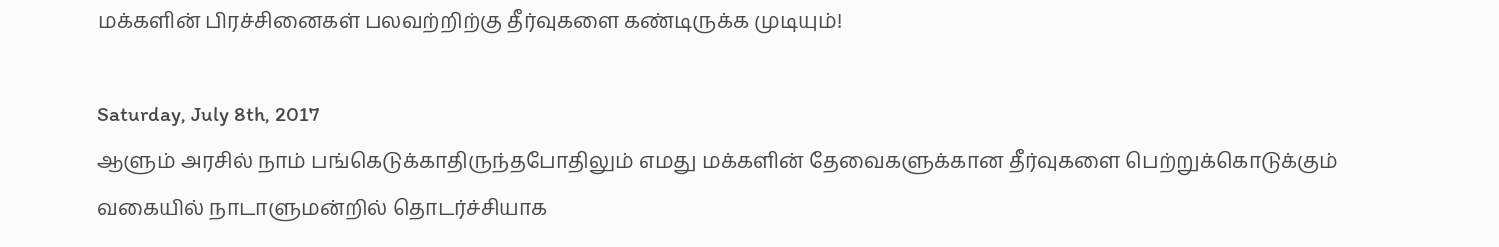மக்களின் பிரச்சினைகள் பலவற்றிற்கு தீர்வுகளை கண்டிருக்க முடியும்!

Saturday, July 8th, 2017
ஆளும் அரசில் நாம் பங்கெடுக்காதிருந்தபோதிலும் எமது மக்களின் தேவைகளுக்கான தீர்வுகளை பெற்றுக்கொடுக்கும் வகையில் நாடாளுமன்றில் தொடர்ச்சியாக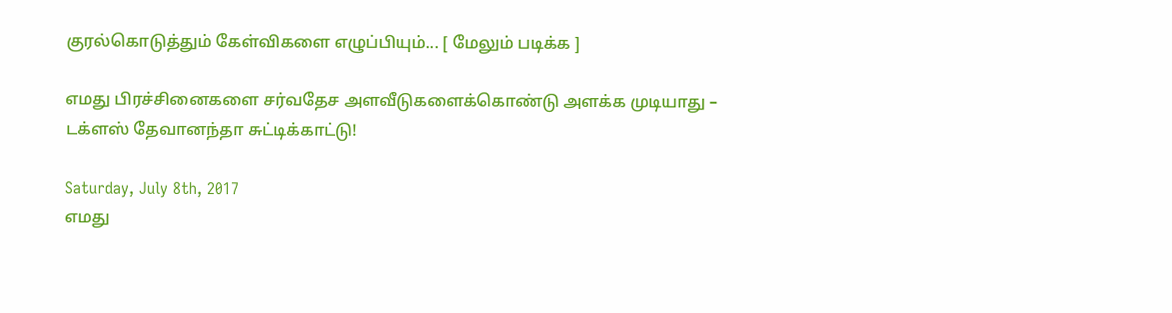குரல்கொடுத்தும் கேள்விகளை எழுப்பியும்... [ மேலும் படிக்க ]

எமது பிரச்சினைகளை சர்வதேச அளவீடுகளைக்கொண்டு அளக்க முடியாது – டக்ளஸ் தேவானந்தா சுட்டிக்காட்டு!

Saturday, July 8th, 2017
எமது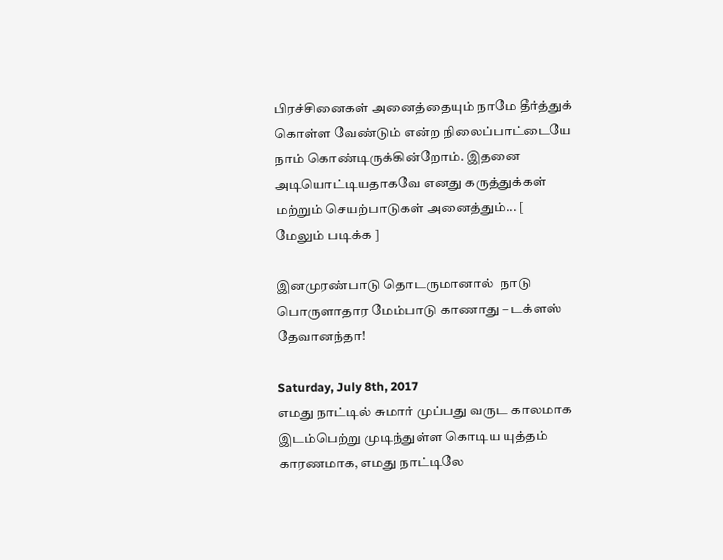பிரச்சினைகள் அனைத்தையும் நாமே தீர்த்துக் கொள்ள வேண்டும் என்ற நிலைப்பாட்டையே நாம் கொண்டிருக்கின்றோம். இதனை அடியொட்டியதாகவே எனது கருத்துக்கள் மற்றும் செயற்பாடுகள் அனைத்தும்... [ மேலும் படிக்க ]

இனமுரண்பாடு தொடருமானால்  நாடு பொருளாதார மேம்பாடு காணாது – டக்ளஸ் தேவானந்தா!

Saturday, July 8th, 2017
எமது நாட்டில் சுமார் முப்பது வருட காலமாக இடம்பெற்று முடிந்துள்ள கொடிய யுத்தம் காரணமாக, எமது நாட்டிலே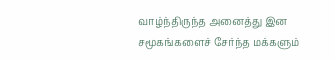வாழ்ந்திருந்த அனைத்து இன சமூகங்களைச் சேர்ந்த மக்களும்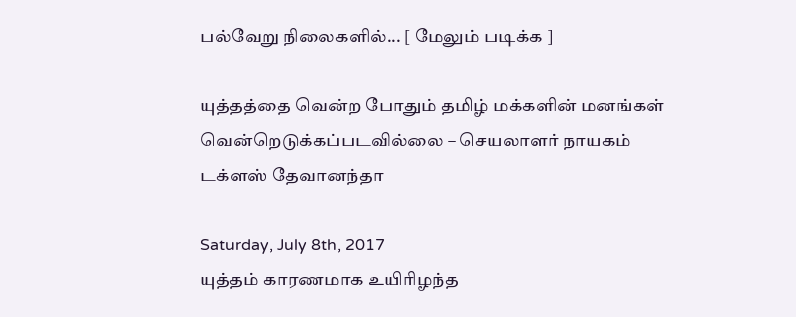பல்வேறு நிலைகளில்... [ மேலும் படிக்க ]

யுத்தத்தை வென்ற போதும் தமிழ் மக்களின் மனங்கள் வென்றெடுக்கப்படவில்லை – செயலாளர் நாயகம் டக்ளஸ் தேவானந்தா

Saturday, July 8th, 2017
யுத்தம் காரணமாக உயிரிழந்த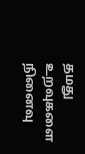தமது உறவுகளை நினைவு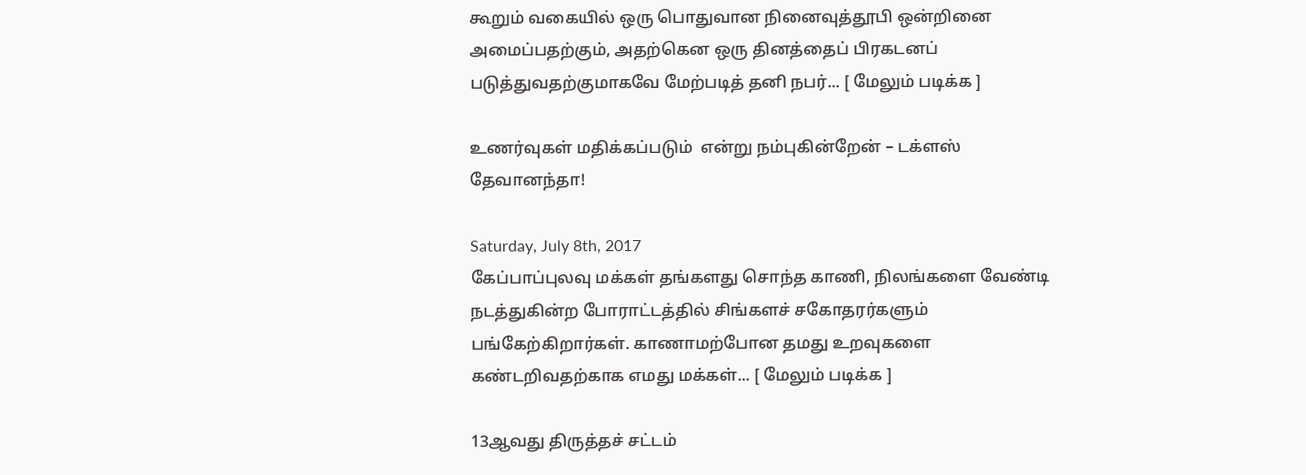கூறும் வகையில் ஒரு பொதுவான நினைவுத்தூபி ஒன்றினை அமைப்பதற்கும், அதற்கென ஒரு தினத்தைப் பிரகடனப் படுத்துவதற்குமாகவே மேற்படித் தனி நபர்... [ மேலும் படிக்க ]

உணர்வுகள் மதிக்கப்படும்  என்று நம்புகின்றேன் – டக்ளஸ் தேவானந்தா!

Saturday, July 8th, 2017
கேப்பாப்புலவு மக்கள் தங்களது சொந்த காணி, நிலங்களை வேண்டி நடத்துகின்ற போராட்டத்தில் சிங்களச் சகோதரர்களும் பங்கேற்கிறார்கள். காணாமற்போன தமது உறவுகளை கண்டறிவதற்காக எமது மக்கள்... [ மேலும் படிக்க ]

13ஆவது திருத்தச் சட்டம்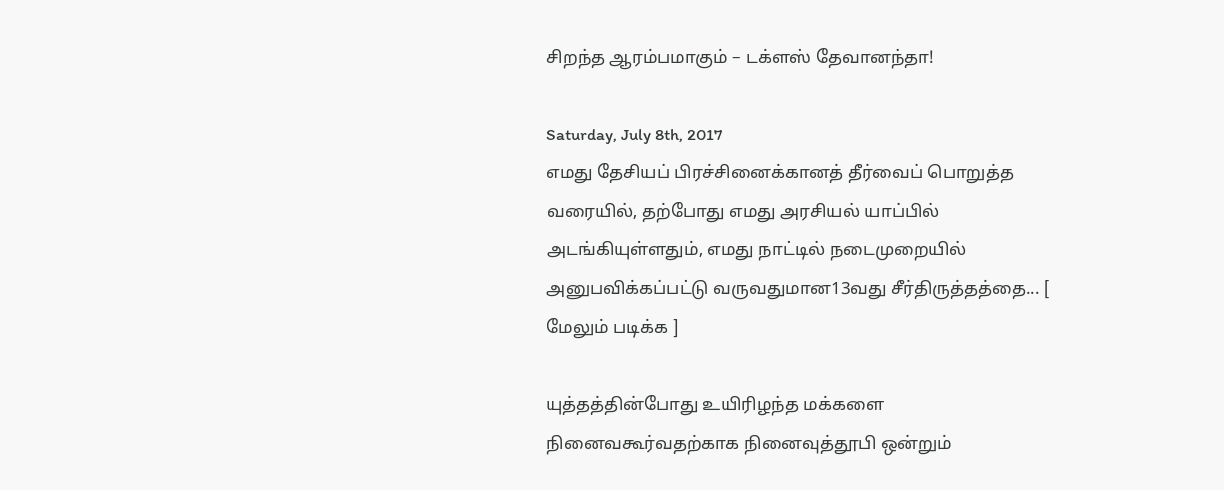சிறந்த ஆரம்பமாகும் – டக்ளஸ் தேவானந்தா!

Saturday, July 8th, 2017
எமது தேசியப் பிரச்சினைக்கானத் தீர்வைப் பொறுத்த வரையில், தற்போது எமது அரசியல் யாப்பில் அடங்கியுள்ளதும், எமது நாட்டில் நடைமுறையில் அனுபவிக்கப்பட்டு வருவதுமான13வது சீர்திருத்தத்தை... [ மேலும் படிக்க ]

யுத்தத்தின்போது உயிரிழந்த மக்களை நினைவகூர்வதற்காக நினைவுத்தூபி ஒன்றும்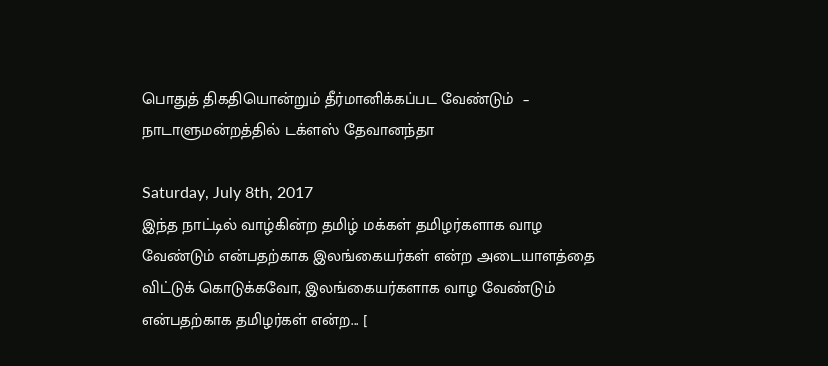பொதுத் திகதியொன்றும் தீர்மானிக்கப்பட வேண்டும்  – நாடாளுமன்றத்தில் டக்ளஸ் தேவானந்தா

Saturday, July 8th, 2017
இந்த நாட்டில் வாழ்கின்ற தமிழ் மக்கள் தமிழர்களாக வாழ வேண்டும் என்பதற்காக இலங்கையர்கள் என்ற அடையாளத்தை  விட்டுக் கொடுக்கவோ, இலங்கையர்களாக வாழ வேண்டும் என்பதற்காக தமிழர்கள் என்ற... [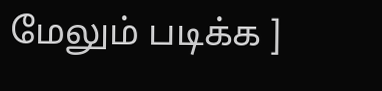மேலும் படிக்க ]